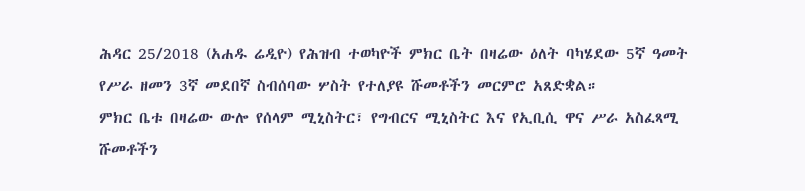ሕዳር 25/2018 (አሐዱ ሬዲዮ) የሕዝብ ተወካዮች ምክር ቤት በዛሬው ዕለት ባካሄደው 5ኛ ዓመት የሥራ ዘመን 3ኛ መደበኛ ስብሰባው ሦስት የተለያዩ ሹመቶችን መርምሮ አጸድቋል።
ምክር ቤቱ በዛሬው ውሎ የሰላም ሚኒስትር፣ የግብርና ሚኒስትር እና የኢቢሲ ዋና ሥራ አስፈጻሚ ሹመቶችን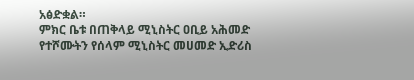አፅድቋል።
ምክር ቤቱ በጠቅላይ ሚኒስትር ዐቢይ አሕመድ የተሾሙትን የሰላም ሚኒስትር መሀመድ ኢድሪስ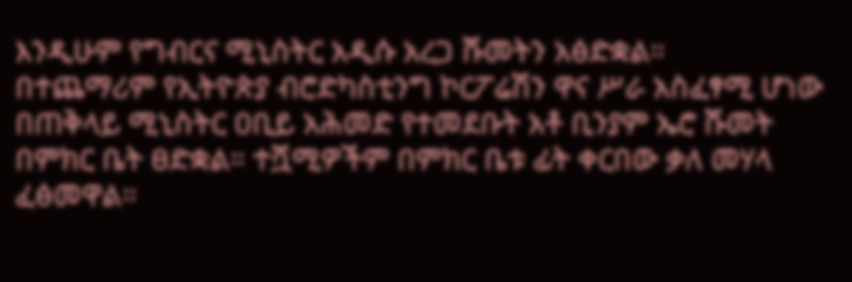እንዲሁም የግብርና ሚኒስትር አዲሱ አረጋ ሹመትን አፅድቋል።
በተጨማሪም የኢትዮጵያ ብሮድካስቲንግ ኮርፖሬሽን ዋና ሥራ አስፈፃሚ ሆነው በጠቅላይ ሚኒስትር ዐቢይ አሕመድ የተመደቡት አቶ ቢንያም ኤሮ ሹመት በምክር ቤት ፀድቋል። ተሿሚዎችም በምክር ቤቱ ፊት ቀርበው ቃለ መሃላ ፈፅመዋል።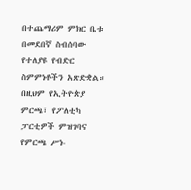በተጨማሪም ምክር ቤቱ በመደበኛ ስብሰባው የተለያዩ የብድር ስምምነቶችን አጽድቋል።
በዚህም የኢትዮጵያ ምርጫ፣ የፖለቲካ ፓርቲዎች ምዝገባና የምርጫ ሥነ-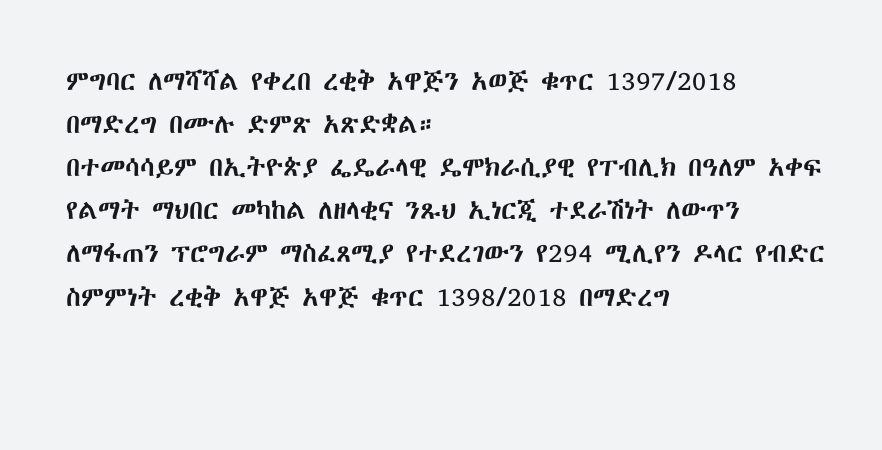ምግባር ለማሻሻል የቀረበ ረቂቅ አዋጅን አወጅ ቁጥር 1397/2018 በማድረግ በሙሉ ድምጽ አጽድቋል።
በተመሳሳይም በኢትዮጵያ ፌዴራላዊ ዴሞክራሲያዊ የፐብሊክ በዓለም አቀፍ የልማት ማህበር መካከል ለዘላቂና ንጹህ ኢነርጂ ተደራሽነት ለውጥን ለማፋጠን ፕሮግራም ማስፈጸሚያ የተደረገውን የ294 ሚሊየን ዶላር የብድር ስምምነት ረቂቅ አዋጅ አዋጅ ቁጥር 1398/2018 በማድረግ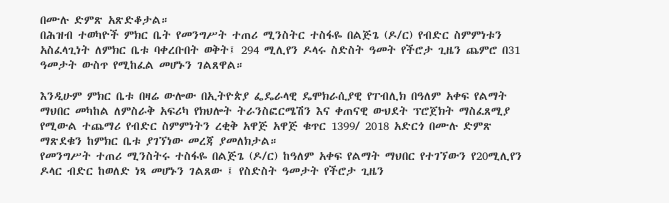በሙሉ ድምጽ አጽድቆታል።
በሕዝብ ተወካዮች ምክር ቤት የመንግሥት ተጠሪ ሚንስትር ተስፋዬ በልጅጌ (ዶ/ር) የብድር ስምምነቱን አስፈላጊነት ለምክር ቤቱ ባቀረቡበት ወቅት፤ 294 ሚሊየን ዶላሩ ስድስት ዓመት የችሮታ ጊዜን ጨምሮ በ31 ዓመታት ውስጥ የሚከፈል መሆኑን ገልጸዋል።

እንዲሁም ምክር ቤቱ በዛሬ ውሎው በኢትዮጵያ ፌዴራላዊ ዴሞክራሲያዊ የፐብሊክ በዓለም አቀፍ የልማት ማህበር መካከል ለምስራቅ አፍሪካ የክህሎት ትራንስፎርሜሽን እና ቀጠናዊ ውህደት ፕሮጀክት ማስፈጸሚያ የሚውል ተጨማሪ የብድር ስምምነትን ረቂቅ አዋጅ አዋጅ ቁጥር 1399/ 2018 አድርጎ በሙሉ ድምጽ ማጽደቁን ከምክር ቤቱ ያገኘነው መረጃ ያመለክታል።
የመንግሥት ተጠሪ ሚንስትሩ ተስፋዬ በልጅጌ (ዶ/ር) ከዓለም አቀፍ የልማት ማህበር የተገኘውን የ20ሚሊየን ዶላር ብድር ከወለድ ነጻ መሆኑን ገልጸው ፤ የስድስት ዓመታት የችሮታ ጊዜን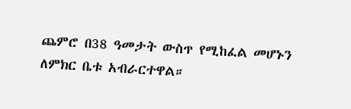ጨምሮ በ38 ዓመታት ውስጥ የሚከፈል መሆኑን ለምክር ቤቱ አብራርተዋል።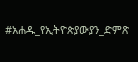#አሐዱ_የኢትዮጵያውያን_ድምጽ